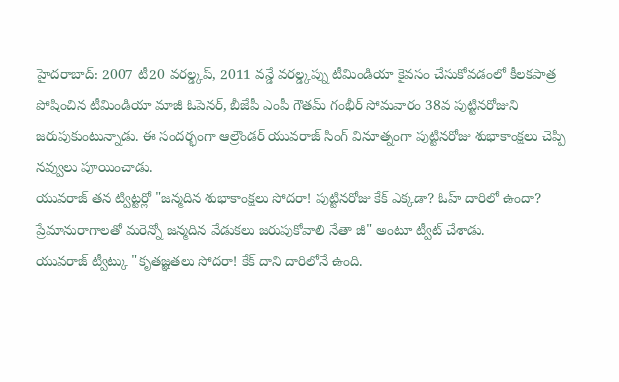హైదరాబాద్: 2007 టీ20 వరల్డ్కప్, 2011 వన్డే వరల్డ్కప్ను టీమిండియా కైవసం చేసుకోవడంలో కీలకపాత్ర పోషించిన టీమిండియా మాజీ ఓపెనర్, బీజేపీ ఎంపీ గౌతమ్ గంభీర్ సోమవారం 38వ పుట్టినరోజుని జరుపుకుంటున్నాడు. ఈ సందర్భంగా ఆల్రౌండర్ యువరాజ్ సింగ్ వినూత్నంగా పుట్టినరోజు శుభాకాంక్షలు చెప్పి నవ్వులు పూయించాడు.
యువరాజ్ తన ట్విట్టర్లో "జన్మదిన శుభాకాంక్షలు సోదరా! పుట్టినరోజు కేక్ ఎక్కడా? ఓహ్ దారిలో ఉందా? ప్రేమానురాగాలతో మరెన్నో జన్మదిన వేడుకలు జరుపుకోవాలి నేతా జీ" అంటూ ట్వీట్ చేశాడు.
యువరాజ్ ట్వీట్కు "కృతజ్ఞతలు సోదరా! కేక్ దాని దారిలోనే ఉంది.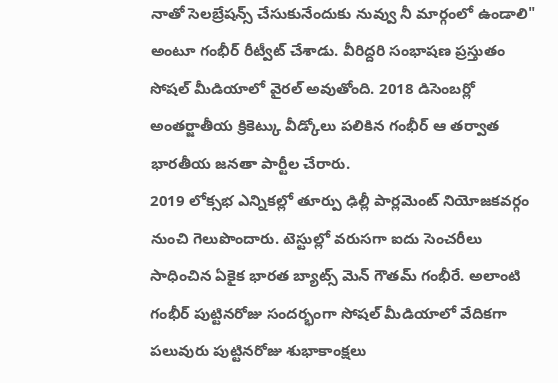నాతో సెలబ్రేషన్స్ చేసుకునేందుకు నువ్వు నీ మార్గంలో ఉండాలి" అంటూ గంభీర్ రీట్వీట్ చేశాడు. వీరిద్దరి సంభాషణ ప్రస్తుతం సోషల్ మీడియాలో వైరల్ అవుతోంది. 2018 డిసెంబర్లో అంతర్జాతీయ క్రికెట్కు వీడ్కోలు పలికిన గంభీర్ ఆ తర్వాత భారతీయ జనతా పార్టీల చేరారు.
2019 లోక్సభ ఎన్నికల్లో తూర్పు ఢిల్లీ పార్లమెంట్ నియోజకవర్గం నుంచి గెలుపొందారు. టెస్టుల్లో వరుసగా ఐదు సెంచరీలు సాధించిన ఏకైక భారత బ్యాట్స్ మెన్ గౌతమ్ గంభీరే. అలాంటి గంభీర్ పుట్టినరోజు సందర్భంగా సోషల్ మీడియాలో వేదికగా పలువురు పుట్టినరోజు శుభాకాంక్షలు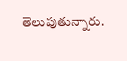తెలుపుతున్నారు.